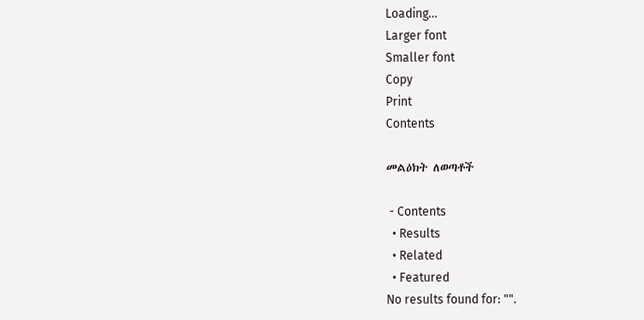Loading...
Larger font
Smaller font
Copy
Print
Contents

መልዕክት ለወጣቶች

 - Contents
  • Results
  • Related
  • Featured
No results found for: "".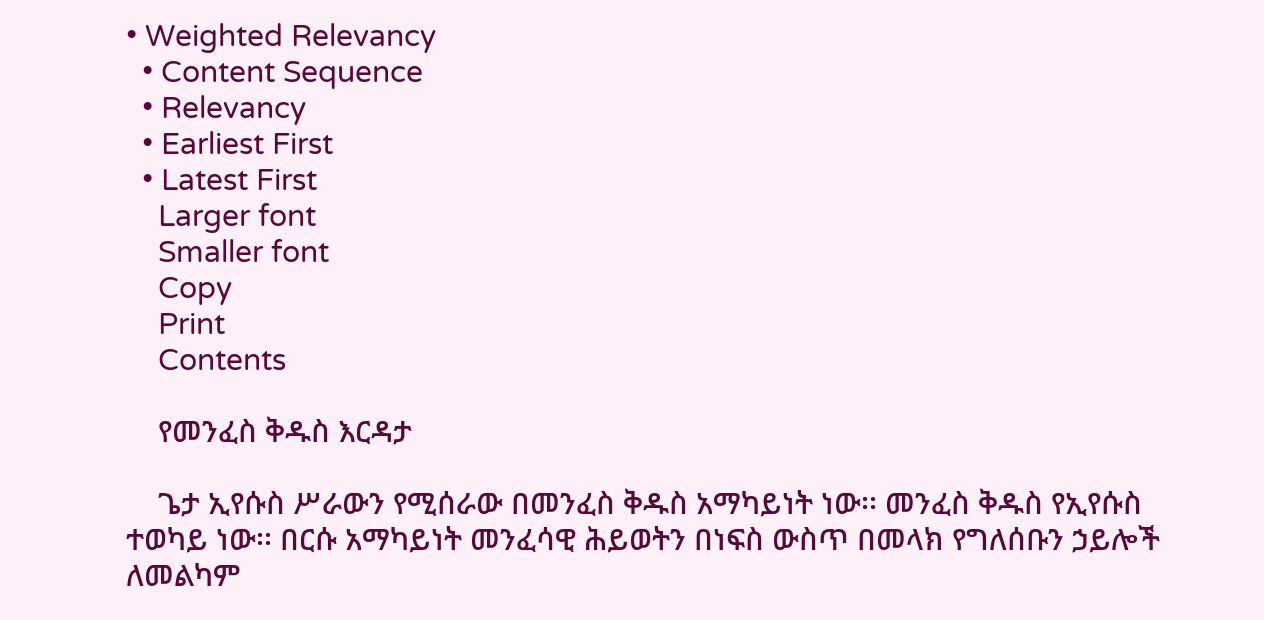• Weighted Relevancy
  • Content Sequence
  • Relevancy
  • Earliest First
  • Latest First
    Larger font
    Smaller font
    Copy
    Print
    Contents

    የመንፈስ ቅዱስ እርዳታ

    ጌታ ኢየሱስ ሥራውን የሚሰራው በመንፈስ ቅዱስ አማካይነት ነው፡፡ መንፈስ ቅዱስ የኢየሱስ ተወካይ ነው፡፡ በርሱ አማካይነት መንፈሳዊ ሕይወትን በነፍስ ውስጥ በመላክ የግለሰቡን ኃይሎች ለመልካም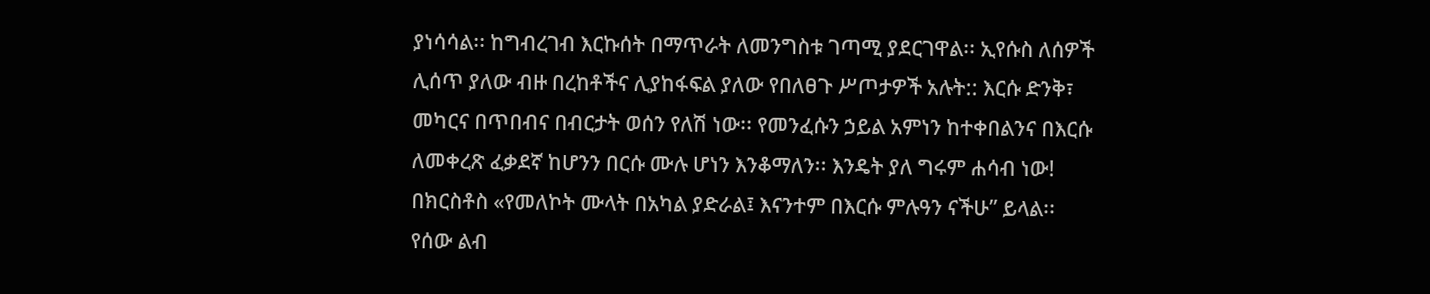ያነሳሳል፡፡ ከግብረገብ እርኩሰት በማጥራት ለመንግስቱ ገጣሚ ያደርገዋል፡፡ ኢየሱስ ለሰዎች ሊሰጥ ያለው ብዙ በረከቶችና ሊያከፋፍል ያለው የበለፀጉ ሥጦታዎች አሉት:: እርሱ ድንቅ፣ መካርና በጥበብና በብርታት ወሰን የለሽ ነው፡፡ የመንፈሱን ኃይል አምነን ከተቀበልንና በእርሱ ለመቀረጽ ፈቃደኛ ከሆንን በርሱ ሙሉ ሆነን እንቆማለን፡፡ እንዴት ያለ ግሩም ሐሳብ ነው! በክርስቶስ «የመለኮት ሙላት በአካል ያድራል፤ እናንተም በእርሱ ምሉዓን ናችሁ” ይላል፡፡ የሰው ልብ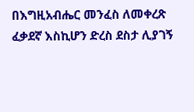በእግዚአብሔር መንፈስ ለመቀረጽ ፈቃደኛ እስኪሆን ድረስ ደስታ ሊያገኝ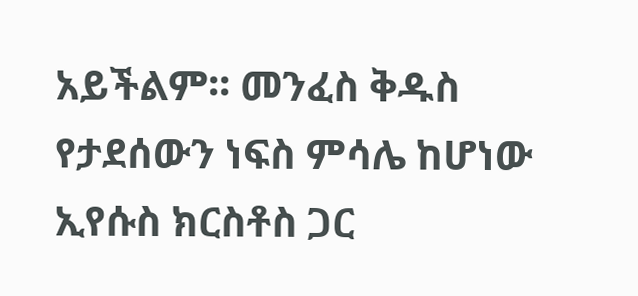አይችልም፡፡ መንፈስ ቅዱስ የታደሰውን ነፍስ ምሳሌ ከሆነው ኢየሱስ ክርስቶስ ጋር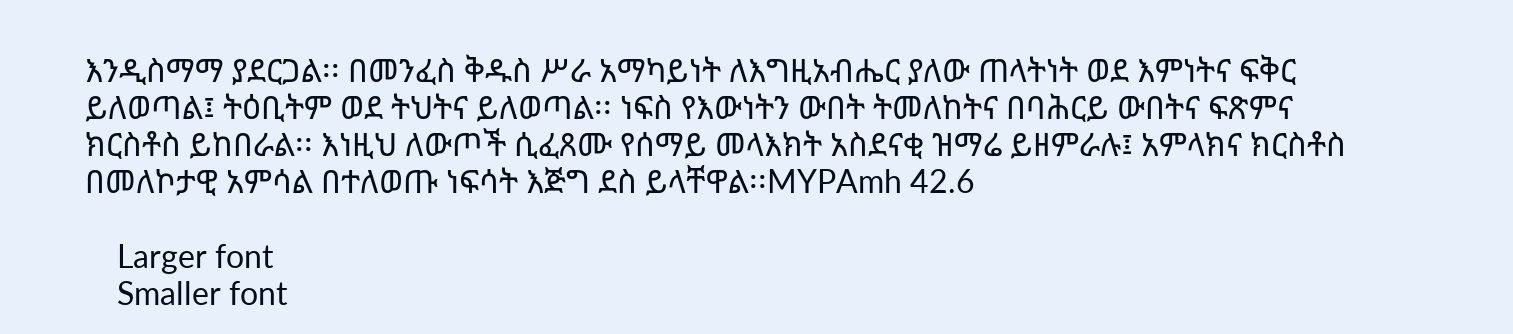እንዲስማማ ያደርጋል፡፡ በመንፈስ ቅዱስ ሥራ አማካይነት ለእግዚአብሔር ያለው ጠላትነት ወደ እምነትና ፍቅር ይለወጣል፤ ትዕቢትም ወደ ትህትና ይለወጣል፡፡ ነፍስ የእውነትን ውበት ትመለከትና በባሕርይ ውበትና ፍጽምና ክርስቶስ ይከበራል፡፡ እነዚህ ለውጦች ሲፈጸሙ የሰማይ መላእክት አስደናቂ ዝማሬ ይዘምራሉ፤ አምላክና ክርስቶስ በመለኮታዊ አምሳል በተለወጡ ነፍሳት እጅግ ደስ ይላቸዋል፡፡MYPAmh 42.6

    Larger font
    Smaller font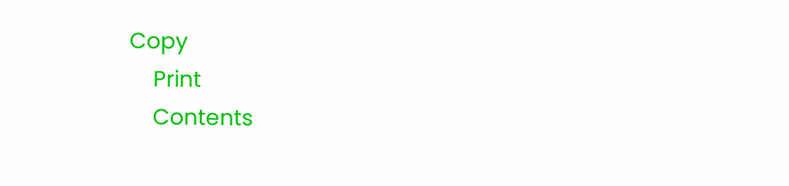Copy
    Print
    Contents